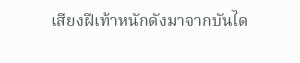เสียงฝีเท้าหนักดังมาจากบันได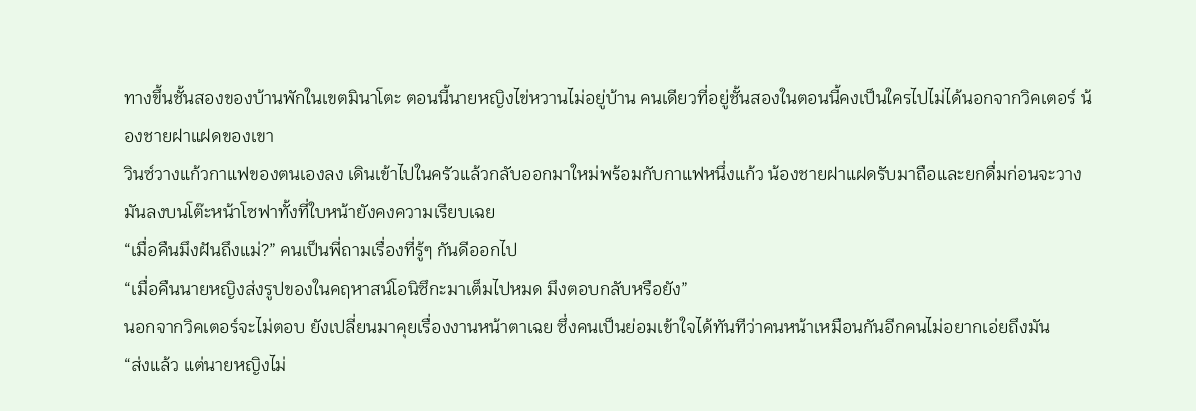ทางขึ้นชั้นสองของบ้านพักในเขตมินาโตะ ตอนนี้นายหญิงไข่หวานไม่อยู่บ้าน คนเดียวที่อยู่ชั้นสองในตอนนี้คงเป็นใครไปไม่ได้นอกจากวิคเตอร์ น้องชายฝาแฝดของเขา
วินซ์วางแก้วกาแฟของตนเองลง เดินเข้าไปในครัวแล้วกลับออกมาใหม่พร้อมกับกาแฟหนึ่งแก้ว น้องชายฝาแฝดรับมาถือและยกดื่มก่อนจะวางมันลงบนโต๊ะหน้าโซฟาทั้งที่ใบหน้ายังคงความเรียบเฉย
“เมื่อคืนมึงฝันถึงแม่?” คนเป็นพี่ถามเรื่องที่รู้ๆ กันดีออกไป
“เมื่อคืนนายหญิงส่งรูปของในคฤหาสน์โอนิซึกะมาเต็มไปหมด มึงตอบกลับหรือยัง”
นอกจากวิคเตอร์จะไม่ตอบ ยังเปลี่ยนมาคุยเรื่องงานหน้าตาเฉย ซึ่งคนเป็นย่อมเข้าใจได้ทันทีว่าคนหน้าเหมือนกันอีกคนไม่อยากเอ่ยถึงมัน
“ส่งแล้ว แต่นายหญิงไม่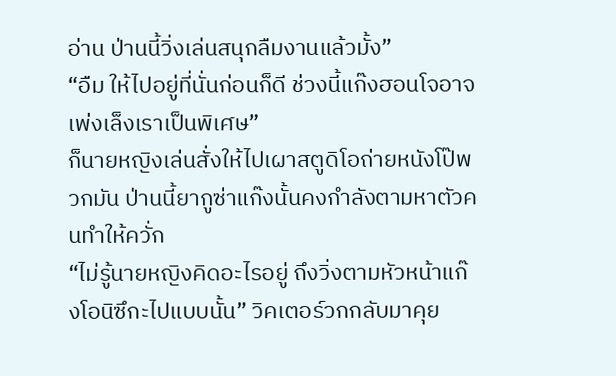อ่าน ป่านนี้วิ่งเล่นสนุกลืมงานแล้วมั้ง”
“อืม ให้ไปอยู่ที่นั่นก่อนก็ดี ช่วงนี้แก๊งฮอนโจอาจเพ่งเล็งเราเป็นพิเศษ”
ก็นายหญิงเล่นสั่งให้ไปเผาสตูดิโอถ่ายหนังโป๊พวกมัน ป่านนี้ยากูซ่าแก๊งนั้นคงกำลังตามหาตัวคนทำให้ควั่ก
“ไม่รู้นายหญิงคิดอะไรอยู่ ถึงวิ่งตามหัวหน้าแก๊งโอนิซึกะไปแบบนั้น” วิคเตอร์วกกลับมาคุย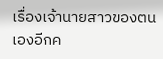เรื่องเจ้านายสาวของตนเองอีกค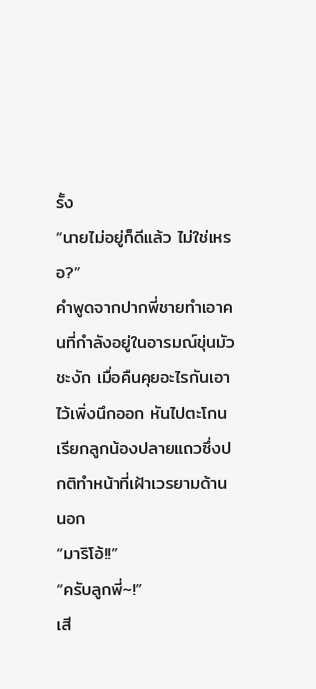รั้ง
“นายไม่อยู่ก็ดีแล้ว ไม่ใช่เหรอ?”
คำพูดจากปากพี่ชายทำเอาคนที่กำลังอยู่ในอารมณ์ขุ่นมัวชะงัก เมื่อคืนคุยอะไรกันเอาไว้เพิ่งนึกออก หันไปตะโกนเรียกลูกน้องปลายแถวซึ่งปกติทำหน้าที่เฝ้าเวรยามด้านนอก
“มาริโอ้!!”
“ครับลูกพี่~!”
เสี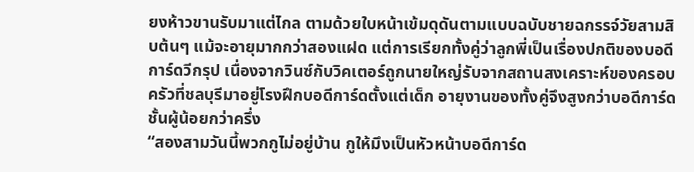ยงห้าวขานรับมาแต่ไกล ตามด้วยใบหน้าเข้มดุดันตามแบบฉบับชายฉกรรจ์วัยสามสิบต้นๆ แม้จะอายุมากกว่าสองแฝด แต่การเรียกทั้งคู่ว่าลูกพี่เป็นเรื่องปกติของบอดีการ์ดวีกรุป เนื่องจากวินซ์กับวิคเตอร์ถูกนายใหญ่รับจากสถานสงเคราะห์ของครอบครัวที่ชลบุรีมาอยู่โรงฝึกบอดีการ์ดตั้งแต่เด็ก อายุงานของทั้งคู่จึงสูงกว่าบอดีการ์ดชั้นผู้น้อยกว่าครึ่ง
“สองสามวันนี้พวกกูไม่อยู่บ้าน กูให้มึงเป็นหัวหน้าบอดีการ์ด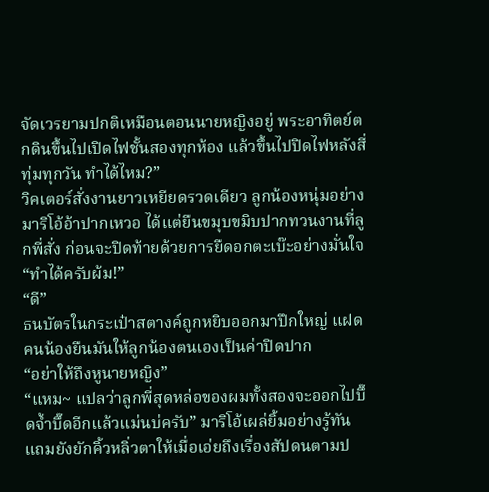จัดเวรยามปกติเหมือนตอนนายหญิงอยู่ พระอาทิตย์ตกดินขึ้นไปเปิดไฟชั้นสองทุกห้อง แล้วขึ้นไปปิดไฟหลังสี่ทุ่มทุกวัน ทำได้ไหม?”
วิคเตอร์สั่งงานยาวเหยียดรวดเดียว ลูกน้องหนุ่มอย่างมาริโอ้อ้าปากเหวอ ได้แต่ยืนขมุบขมิบปากทวนงานที่ลูกพี่สั่ง ก่อนจะปิดท้ายด้วยการยืดอกตะเบ๊ะอย่างมั่นใจ
“ทำได้ครับผ้ม!”
“ดี”
ธนบัตรในกระเป๋าสตางค์ถูกหยิบออกมาปึกใหญ่ แฝดคนน้องยืนมันให้ลูกน้องตนเองเป็นค่าปิดปาก
“อย่าให้ถึงหูนายหญิง”
“แหม~ แปลว่าลูกพี่สุดหล่อของผมทั้งสองจะออกไปบึ๊ดจ้ำบึ๊ดอีกแล้วแม่นบ่ครับ” มาริโอ้เผล่ยิ้มอย่างรู้ทัน แถมยังยักคิ้วหลิ่วตาให้เมื่อเอ่ยถึงเรื่องสัปดนตามป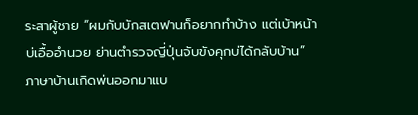ระสาผู้ชาย “ผมกับบักสเตฟานก็อยากทำบ้าง แต่เบ้าหน้าบ่เอื้ออำนวย ย่านตำรวจญี่ปุ่นจับขังคุกบ่ได้กลับบ้าน”
ภาษาบ้านเกิดพ่นออกมาแบ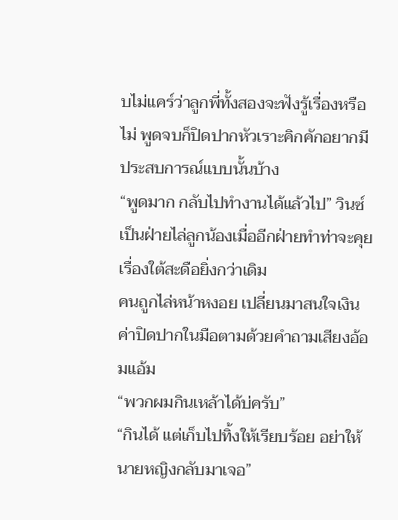บไม่แคร์ว่าลูกพี่ทั้งสองจะฟังรู้เรื่องหรือไม่ พูดจบก็ปิดปากหัวเราะคิกคักอยากมีประสบการณ์แบบนั้นบ้าง
“พูดมาก กลับไปทำงานได้แล้วไป” วินซ์เป็นฝ่ายไล่ลูกน้องเมื่ออีกฝ่ายทำท่าจะคุยเรื่องใต้สะดือยิ่งกว่าเดิม
คนถูกไล่หน้าหงอย เปลี่ยนมาสนใจเงินค่าปิดปากในมือตามด้วยคำถามเสียงอ้อมแอ้ม
“พวกผมกินเหล้าได้บ่ครับ”
“กินได้ แต่เก็บไปทิ้งให้เรียบร้อย อย่าให้นายหญิงกลับมาเจอ”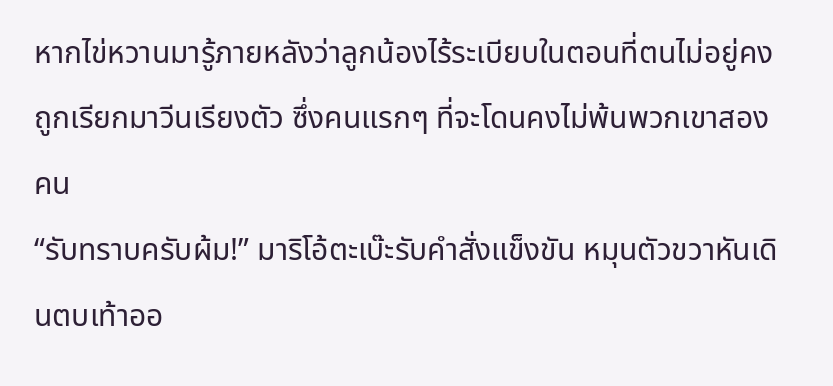หากไข่หวานมารู้ภายหลังว่าลูกน้องไร้ระเบียบในตอนที่ตนไม่อยู่คงถูกเรียกมาวีนเรียงตัว ซึ่งคนแรกๆ ที่จะโดนคงไม่พ้นพวกเขาสองคน
“รับทราบครับผ้ม!” มาริโอ้ตะเบ๊ะรับคำสั่งแข็งขัน หมุนตัวขวาหันเดินตบเท้าออ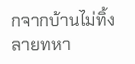กจากบ้านไม่ทิ้งลายทหา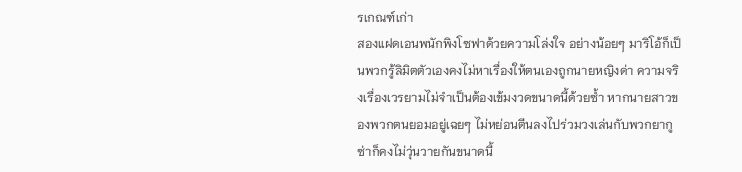รเกณฑ์เก่า
สองแฝดเอนพนักพิงโซฟาด้วยความโล่งใจ อย่างน้อยๆ มาริโอ้ก็เป็นพวกรู้ลิมิตตัวเองคงไม่หาเรื่องให้ตนเองถูกนายหญิงด่า ความจริงเรื่องเวรยามไม่จำเป็นต้องเข้มงวดขนาดนี้ด้วยซ้ำ หากนายสาวของพวกตนยอมอยู่เฉยๆ ไม่หย่อนตีนลงไปร่วมวงเล่นกับพวกยากูซ่าก็คงไม่วุ่นวายกันขนาดนี้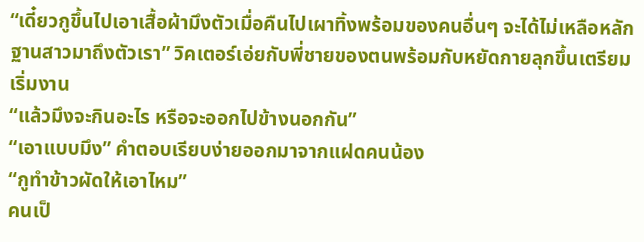“เดี๋ยวกูขึ้นไปเอาเสื้อผ้ามึงตัวเมื่อคืนไปเผาทิ้งพร้อมของคนอื่นๆ จะได้ไม่เหลือหลักฐานสาวมาถึงตัวเรา” วิคเตอร์เอ่ยกับพี่ชายของตนพร้อมกับหยัดกายลุกขึ้นเตรียมเริ่มงาน
“แล้วมึงจะกินอะไร หรือจะออกไปข้างนอกกัน”
“เอาแบบมึง” คำตอบเรียบง่ายออกมาจากแฝดคนน้อง
“กูทำข้าวผัดให้เอาไหม”
คนเป็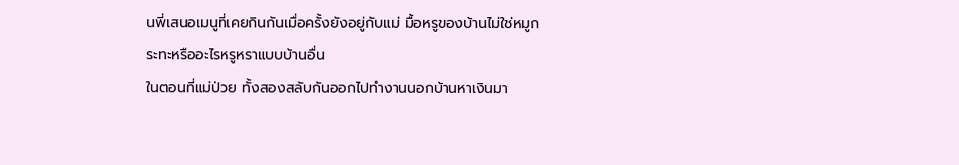นพี่เสนอเมนูที่เคยกินกันเมื่อครั้งยังอยู่กับแม่ มื้อหรูของบ้านไม่ใช่หมูกระทะหรืออะไรหรูหราแบบบ้านอื่น
ในตอนที่แม่ป่วย ทั้งสองสลับกันออกไปทำงานนอกบ้านหาเงินมา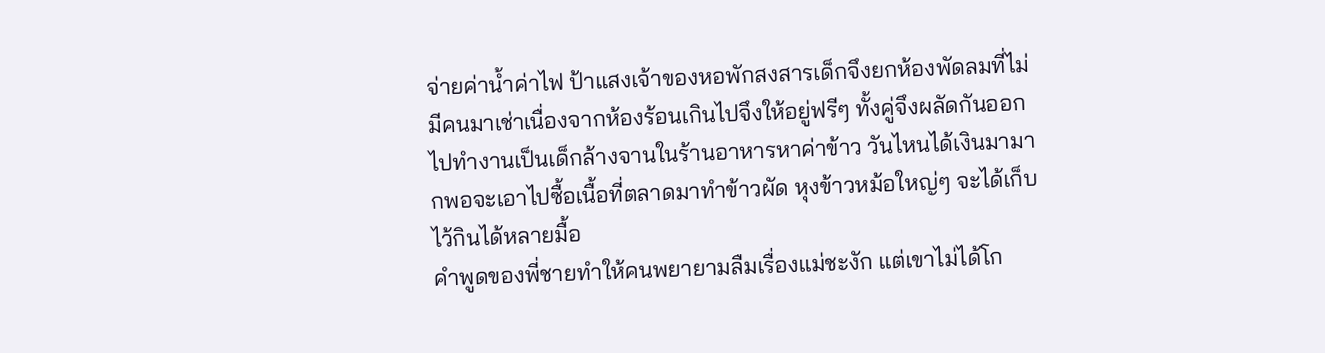จ่ายค่าน้ำค่าไฟ ป้าแสงเจ้าของหอพักสงสารเด็กจึงยกห้องพัดลมที่ไม่มีคนมาเช่าเนื่องจากห้องร้อนเกินไปจึงให้อยู่ฟรีๆ ทั้งคู่จึงผลัดกันออกไปทำงานเป็นเด็กล้างจานในร้านอาหารหาค่าข้าว วันไหนได้เงินมามากพอจะเอาไปซื้อเนื้อที่ตลาดมาทำข้าวผัด หุงข้าวหม้อใหญ่ๆ จะได้เก็บไว้กินได้หลายมื้อ
คำพูดของพี่ชายทำให้คนพยายามลืมเรื่องแม่ชะงัก แต่เขาไม่ได้โก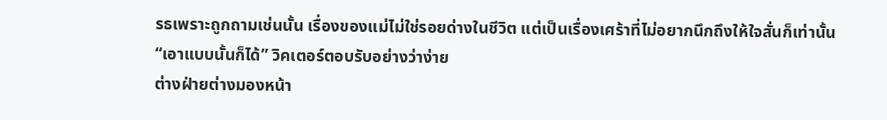รธเพราะถูกถามเช่นนั้น เรื่องของแม่ไม่ใช่รอยด่างในชีวิต แต่เป็นเรื่องเศร้าที่ไม่อยากนึกถึงให้ใจสั่นก็เท่านั้น
“เอาแบบนั้นก็ได้” วิคเตอร์ตอบรับอย่างว่าง่าย
ต่างฝ่ายต่างมองหน้า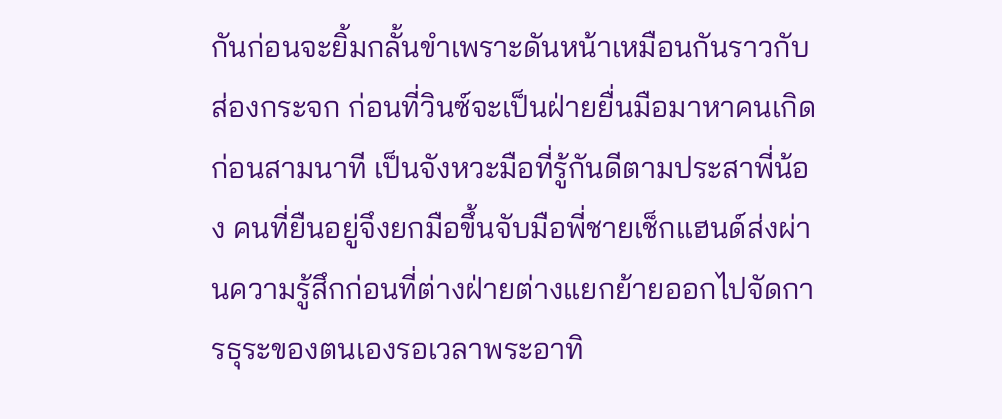กันก่อนจะยิ้มกลั้นขำเพราะดันหน้าเหมือนกันราวกับส่องกระจก ก่อนที่วินซ์จะเป็นฝ่ายยื่นมือมาหาคนเกิดก่อนสามนาที เป็นจังหวะมือที่รู้กันดีตามประสาพี่น้อง คนที่ยืนอยู่จึงยกมือขึ้นจับมือพี่ชายเช็กแฮนด์ส่งผ่านความรู้สึกก่อนที่ต่างฝ่ายต่างแยกย้ายออกไปจัดการธุระของตนเองรอเวลาพระอาทิ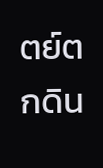ตย์ตกดิน